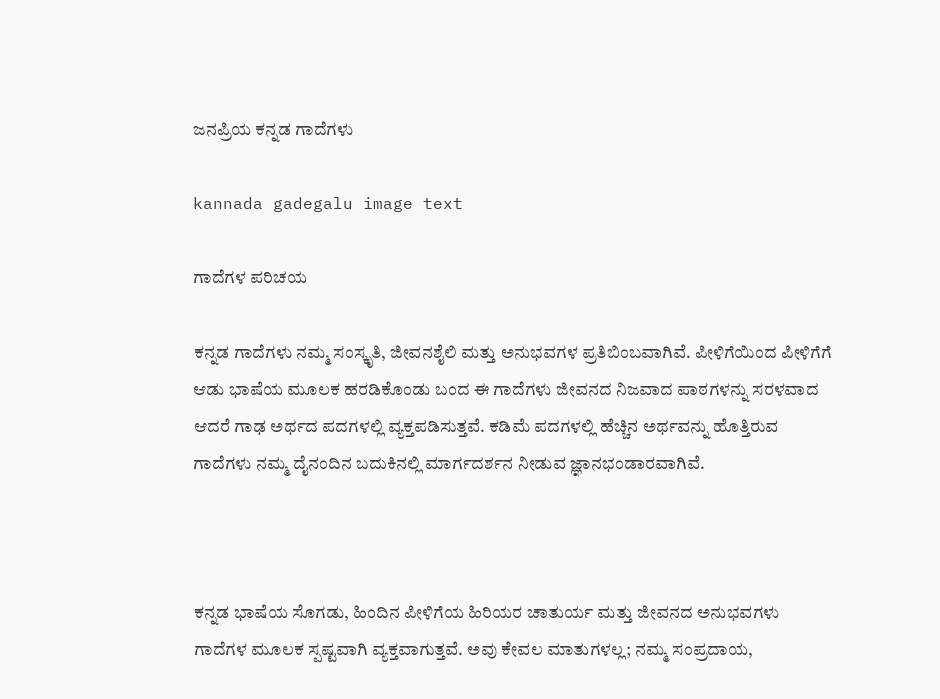ಜನಪ್ರಿಯ ಕನ್ನಡ ಗಾದೆಗಳು

kannada gadegalu image text

ಗಾದೆಗಳ ಪರಿಚಯ

ಕನ್ನಡ ಗಾದೆಗಳು ನಮ್ಮ ಸಂಸ್ಕೃತಿ, ಜೀವನಶೈಲಿ ಮತ್ತು ಅನುಭವಗಳ ಪ್ರತಿಬಿಂಬವಾಗಿವೆ. ಪೀಳಿಗೆಯಿಂದ ಪೀಳಿಗೆಗೆ ಆಡು ಭಾಷೆಯ ಮೂಲಕ ಹರಡಿಕೊಂಡು ಬಂದ ಈ ಗಾದೆಗಳು ಜೀವನದ ನಿಜವಾದ ಪಾಠಗಳನ್ನು ಸರಳವಾದ ಆದರೆ ಗಾಢ ಅರ್ಥದ ಪದಗಳಲ್ಲಿ ವ್ಯಕ್ತಪಡಿಸುತ್ತವೆ. ಕಡಿಮೆ ಪದಗಳಲ್ಲಿ ಹೆಚ್ಚಿನ ಅರ್ಥವನ್ನು ಹೊತ್ತಿರುವ ಗಾದೆಗಳು ನಮ್ಮ ದೈನಂದಿನ ಬದುಕಿನಲ್ಲಿ ಮಾರ್ಗದರ್ಶನ ನೀಡುವ ಜ್ಞಾನಭಂಡಾರವಾಗಿವೆ.



ಕನ್ನಡ ಭಾಷೆಯ ಸೊಗಡು, ಹಿಂದಿನ ಪೀಳಿಗೆಯ ಹಿರಿಯರ ಚಾತುರ್ಯ ಮತ್ತು ಜೀವನದ ಅನುಭವಗಳು ಗಾದೆಗಳ ಮೂಲಕ ಸ್ಪಷ್ಟವಾಗಿ ವ್ಯಕ್ತವಾಗುತ್ತವೆ. ಅವು ಕೇವಲ ಮಾತುಗಳಲ್ಲ; ನಮ್ಮ ಸಂಪ್ರದಾಯ,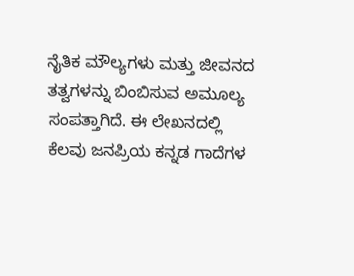ನೈತಿಕ ಮೌಲ್ಯಗಳು ಮತ್ತು ಜೀವನದ ತತ್ವಗಳನ್ನು ಬಿಂಬಿಸುವ ಅಮೂಲ್ಯ ಸಂಪತ್ತಾಗಿದೆ. ಈ ಲೇಖನದಲ್ಲಿ ಕೆಲವು ಜನಪ್ರಿಯ ಕನ್ನಡ ಗಾದೆಗಳ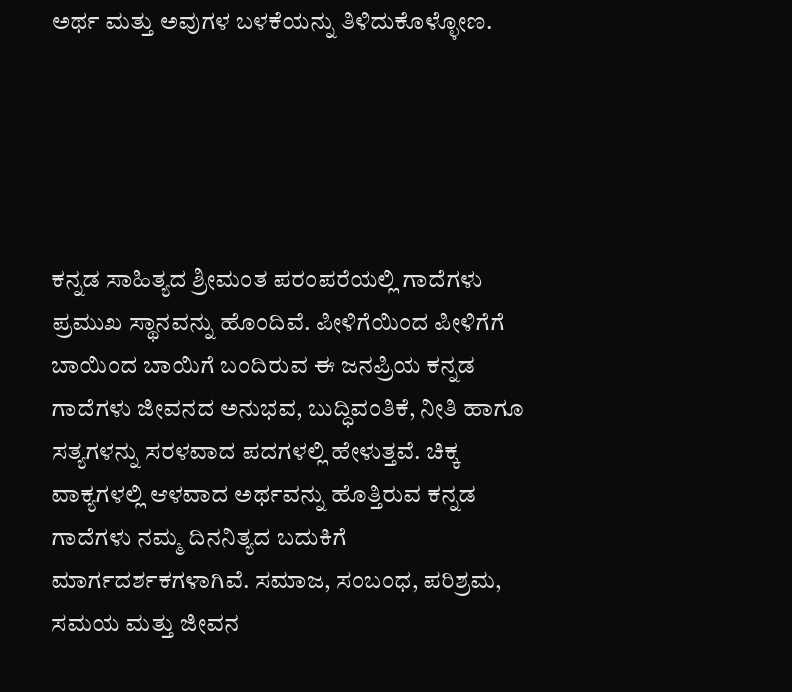ಅರ್ಥ ಮತ್ತು ಅವುಗಳ ಬಳಕೆಯನ್ನು ತಿಳಿದುಕೊಳ್ಳೋಣ.





ಕನ್ನಡ ಸಾಹಿತ್ಯದ ಶ್ರೀಮಂತ ಪರಂಪರೆಯಲ್ಲಿ ಗಾದೆಗಳು ಪ್ರಮುಖ ಸ್ಥಾನವನ್ನು ಹೊಂದಿವೆ. ಪೀಳಿಗೆಯಿಂದ ಪೀಳಿಗೆಗೆ ಬಾಯಿಂದ ಬಾಯಿಗೆ ಬಂದಿರುವ ಈ ಜನಪ್ರಿಯ ಕನ್ನಡ ಗಾದೆಗಳು ಜೀವನದ ಅನುಭವ, ಬುದ್ಧಿವಂತಿಕೆ, ನೀತಿ ಹಾಗೂ ಸತ್ಯಗಳನ್ನು ಸರಳವಾದ ಪದಗಳಲ್ಲಿ ಹೇಳುತ್ತವೆ. ಚಿಕ್ಕ ವಾಕ್ಯಗಳಲ್ಲಿ ಆಳವಾದ ಅರ್ಥವನ್ನು ಹೊತ್ತಿರುವ ಕನ್ನಡ ಗಾದೆಗಳು ನಮ್ಮ ದಿನನಿತ್ಯದ ಬದುಕಿಗೆ ಮಾರ್ಗದರ್ಶಕಗಳಾಗಿವೆ. ಸಮಾಜ, ಸಂಬಂಧ, ಪರಿಶ್ರಮ, ಸಮಯ ಮತ್ತು ಜೀವನ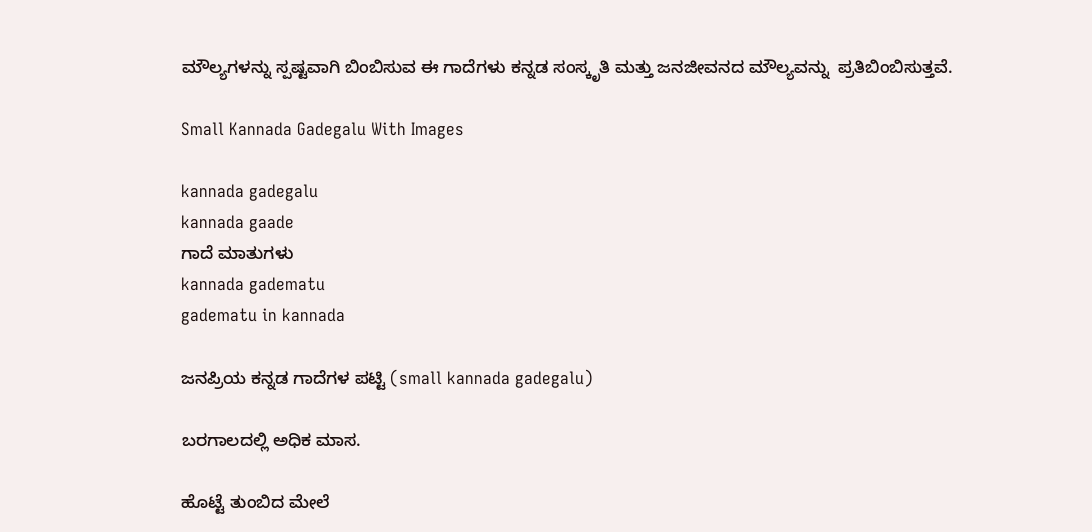ಮೌಲ್ಯಗಳನ್ನು ಸ್ಪಷ್ಟವಾಗಿ ಬಿಂಬಿಸುವ ಈ ಗಾದೆಗಳು ಕನ್ನಡ ಸಂಸ್ಕೃತಿ ಮತ್ತು ಜನಜೀವನದ ಮೌಲ್ಯವನ್ನು  ಪ್ರತಿಬಿಂಬಿಸುತ್ತವೆ.

Small Kannada Gadegalu With Images

kannada gadegalu
kannada gaade
ಗಾದೆ ಮಾತುಗಳು
kannada gadematu
gadematu in kannada

ಜನಪ್ರಿಯ ಕನ್ನಡ ಗಾದೆಗಳ ಪಟ್ಟಿ (small kannada gadegalu)

ಬರಗಾಲದಲ್ಲಿ ಅಧಿಕ ಮಾಸ.

ಹೊಟ್ಟೆ ತುಂಬಿದ ಮೇಲೆ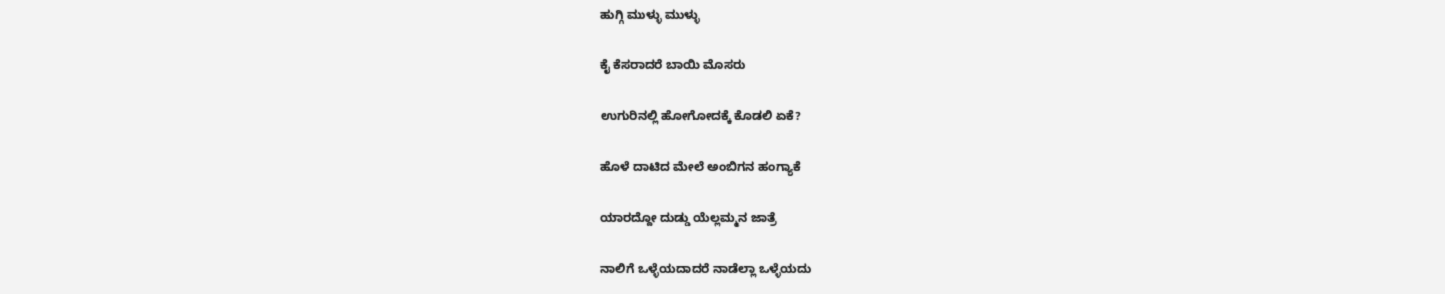ಹುಗ್ಗಿ ಮುಳ್ಳು ಮುಳ್ಳು

ಕೈ ಕೆಸರಾದರೆ ಬಾಯಿ ಮೊಸರು

ಉಗುರಿನಲ್ಲಿ ಹೋಗೋದಕ್ಕೆ ಕೊಡಲಿ ಏಕೆ?

ಹೊಳೆ ದಾಟಿದ ಮೇಲೆ ಅಂಬಿಗನ ಹಂಗ್ಯಾಕೆ

ಯಾರದ್ದೋ ದುಡ್ಡು ಯೆಲ್ಲಮ್ಮನ ಜಾತ್ರೆ

ನಾಲಿಗೆ ಒಳ್ಳೆಯದಾದರೆ ನಾಡೆಲ್ಲಾ ಒಳ್ಳೆಯದು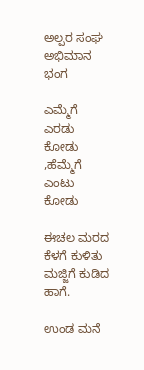ಅಲ್ಪರ ಸಂಘ ಅಭಿಮಾನ ಭಂಗ

ಎಮ್ಮೆಗೆ ಎರಡು ಕೋಡು ,ಹೆಮ್ಮೆಗೆ ಎಂಟು ಕೋಡು

ಈಚಲ ಮರದ ಕೆಳಗೆ ಕುಳಿತು ಮಜ್ಜಿಗೆ ಕುಡಿದ ಹಾಗೆ.

ಉಂಡ ಮನೆ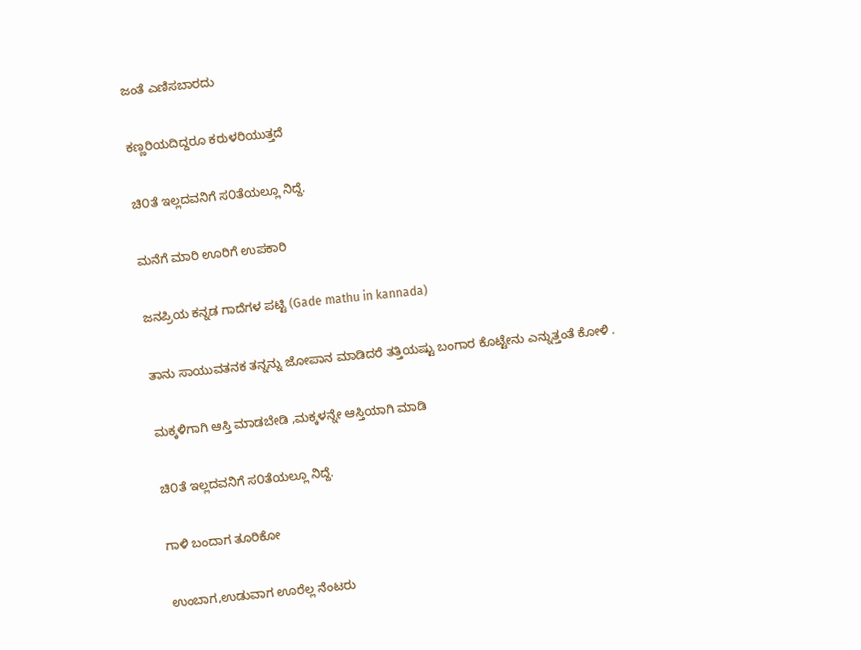ಜಂತೆ ಎಣಿಸಬಾರದು

ಕಣ್ಣರಿಯದಿದ್ದರೂ ಕರುಳರಿಯುತ್ತದೆ

ಚಿ೦ತೆ ಇಲ್ಲದವನಿಗೆ ಸ೦ತೆಯಲ್ಲೂ ನಿದ್ದೆ.

ಮನೆಗೆ ಮಾರಿ ಊರಿಗೆ ಉಪಕಾರಿ

ಜನಪ್ರಿಯ ಕನ್ನಡ ಗಾದೆಗಳ ಪಟ್ಟಿ (Gade mathu in kannada)

ತಾನು ಸಾಯುವತನಕ ತನ್ನನ್ನು ಜೋಪಾನ ಮಾಡಿದರೆ ತತ್ತಿಯಷ್ಟು ಬಂಗಾರ ಕೊಟ್ಟೇನು ಎನ್ನುತ್ತಂತೆ ಕೋಳಿ .

ಮಕ್ಕಳಿಗಾಗಿ ಆಸ್ತಿ ಮಾಡಬೇಡಿ ,ಮಕ್ಕಳನ್ನೇ ಆಸ್ತಿಯಾಗಿ ಮಾಡಿ

ಚಿ೦ತೆ ಇಲ್ಲದವನಿಗೆ ಸ೦ತೆಯಲ್ಲೂ ನಿದ್ದೆ.

ಗಾಳಿ ಬಂದಾಗ ತೂರಿಕೋ

ಉಂಬಾಗ,ಉಡುವಾಗ ಊರೆಲ್ಲ ನೆಂಟರು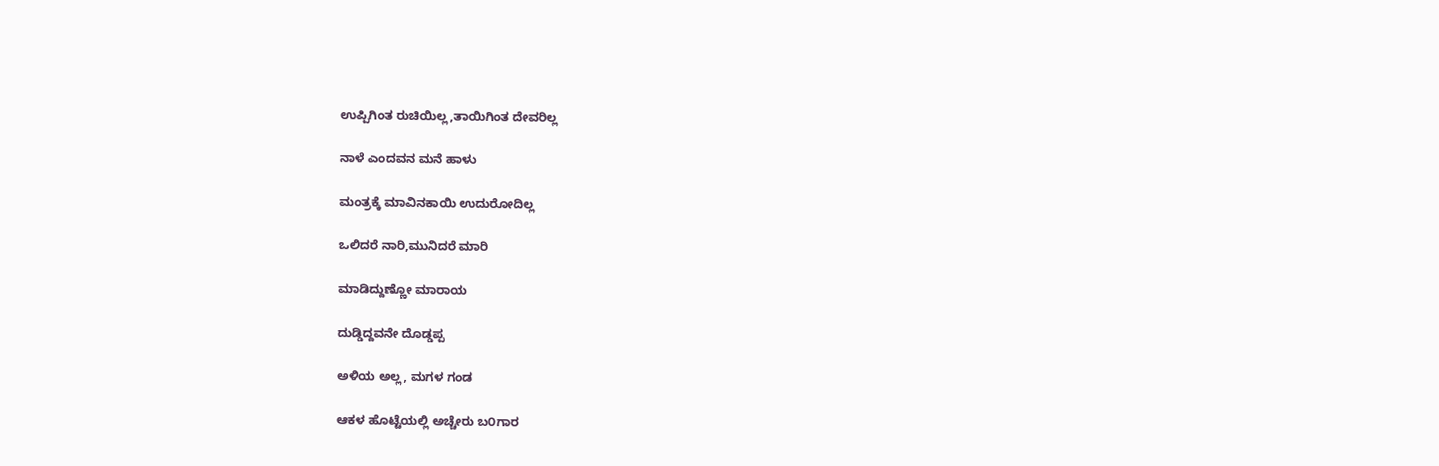ಉಪ್ಪಿಗಿಂತ ರುಚಿಯಿಲ್ಲ,ತಾಯಿಗಿಂತ ದೇವರಿಲ್ಲ

ನಾಳೆ ಎಂದವನ ಮನೆ ಹಾಳು

ಮಂತ್ರಕ್ಕೆ ಮಾವಿನಕಾಯಿ ಉದುರೋದಿಲ್ಲ

ಒಲಿದರೆ ನಾರಿ,ಮುನಿದರೆ ಮಾರಿ

ಮಾಡಿದ್ದುಣ್ಣೋ ಮಾರಾಯ

ದುಡ್ಡಿದ್ದವನೇ ದೊಡ್ಡಪ್ಪ

ಅಳಿಯ ಅಲ್ಲ, ಮಗಳ ಗಂಡ

ಆಕಳ ಹೊಟ್ಟೆಯಲ್ಲಿ ಅಚ್ಚೇರು ಬ೦ಗಾರ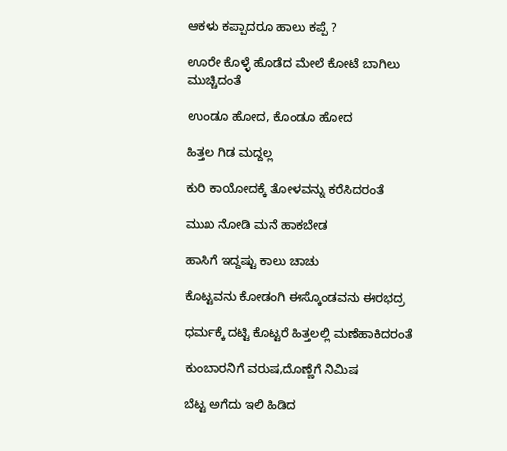ಆಕಳು ಕಪ್ಪಾದರೂ ಹಾಲು ಕಪ್ಪೆ ?

ಊರೇ ಕೊಳ್ಳೆ ಹೊಡೆದ ಮೇಲೆ ಕೋಟೆ ಬಾಗಿಲು ಮುಚ್ಚಿದಂತೆ

ಉಂಡೂ ಹೋದ, ಕೊಂಡೂ ಹೋದ

ಹಿತ್ತಲ ಗಿಡ ಮದ್ದಲ್ಲ

ಕುರಿ ಕಾಯೋದಕ್ಕೆ ತೋಳವನ್ನು ಕರೆಸಿದರಂತೆ

ಮುಖ ನೋಡಿ ಮನೆ ಹಾಕಬೇಡ

ಹಾಸಿಗೆ ಇದ್ದಷ್ಟು ಕಾಲು ಚಾಚು

ಕೊಟ್ಟವನು ಕೋಡಂಗಿ ಈಸ್ಕೊಂಡವನು ಈರಭದ್ರ

ಧರ್ಮಕ್ಕೆ ದಟ್ಟಿ ಕೊಟ್ಟರೆ ಹಿತ್ತಲಲ್ಲಿ ಮಣೆಹಾಕಿದರಂತೆ

ಕುಂಬಾರನಿಗೆ ವರುಷ,ದೊಣ್ಣೆಗೆ ನಿಮಿಷ

ಬೆಟ್ಟ ಅಗೆದು ಇಲಿ ಹಿಡಿದ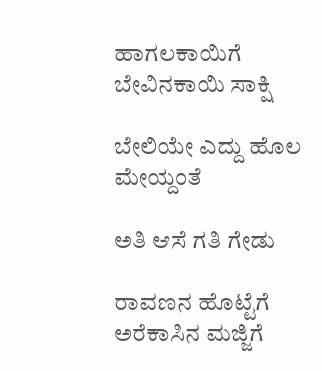ಹಾಗಲಕಾಯಿಗೆ ಬೇವಿನಕಾಯಿ ಸಾಕ್ಷಿ

ಬೇಲಿಯೇ ಎದ್ದು ಹೊಲ ಮೇಯ್ದಂತೆ

ಅತಿ ಆಸೆ ಗತಿ ಗೇಡು

ರಾವಣನ ಹೊಟ್ಟೆಗೆ ಅರೆಕಾಸಿನ ಮಜ್ಜಿಗೆ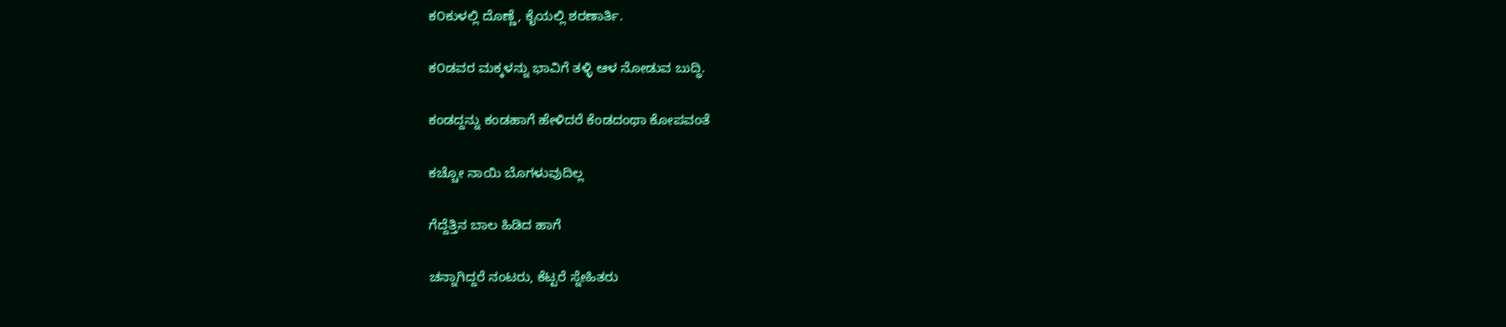ಕ೦ಕುಳಲ್ಲಿ ದೊಣ್ಣೆ, ಕೈಯಲ್ಲಿ ಶರಣಾರ್ತಿ.

ಕ೦ಡವರ ಮಕ್ಕಳನ್ನು ಭಾವಿಗೆ ತಳ್ಳಿ ಆಳ ನೋಡುವ ಬುದ್ಧಿ.

ಕಂಡದ್ದನ್ನು ಕಂಡಹಾಗೆ ಹೇಳಿದರೆ ಕೆಂಡದಂಥಾ ಕೋಪವಂತೆ

ಕಚ್ಚೋ ನಾಯಿ ಬೊಗಳುವುದಿಲ್ಲ

ಗೆದ್ದೆತ್ತಿನ ಬಾಲ ಹಿಡಿದ ಹಾಗೆ

ಚನ್ನಾಗಿದ್ದರೆ ನಂಟರು, ಕೆಟ್ಟರೆ ಸ್ನೇಹಿತರು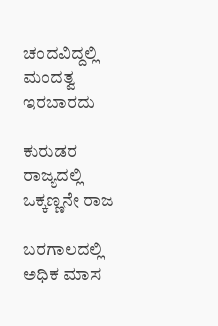ಚಂದವಿದ್ದಲ್ಲಿ ಮಂದತ್ವ ಇರಬಾರದು

ಕುರುಡರ ರಾಜ್ಯದಲ್ಲಿ ಒಕ್ಕಣ್ಣನೇ ರಾಜ

ಬರಗಾಲದಲ್ಲಿ ಅಧಿಕ ಮಾಸ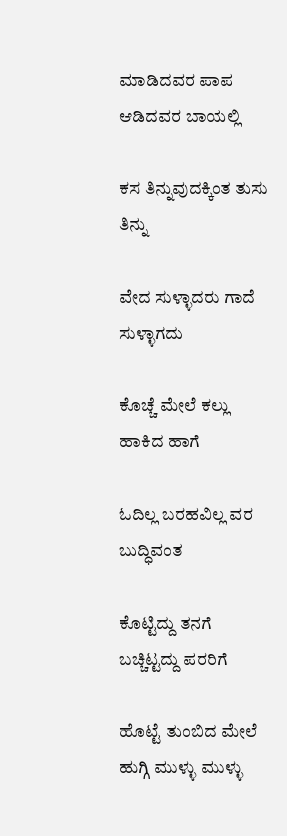ಮಾಡಿದವರ ಪಾಪ ಆಡಿದವರ ಬಾಯಲ್ಲಿ

ಕಸ ತಿನ್ನುವುದಕ್ಕಿಂತ ತುಸು ತಿನ್ನು

ವೇದ ಸುಳ್ಳಾದರು ಗಾದೆ ಸುಳ್ಳಾಗದು

ಕೊಚ್ಚೆ ಮೇಲೆ ಕಲ್ಲು ಹಾಕಿದ ಹಾಗೆ

ಓದಿಲ್ಲ ಬರಹವಿಲ್ಲ ವರ ಬುದ್ಧಿವಂತ

ಕೊಟ್ಟಿದ್ದು ತನಗೆ ಬಚ್ಚಿಟ್ಟದ್ದು ಪರರಿಗೆ

ಹೊಟ್ಟೆ ತುಂಬಿದ ಮೇಲೆ ಹುಗ್ಗಿ ಮುಳ್ಳು ಮುಳ್ಳು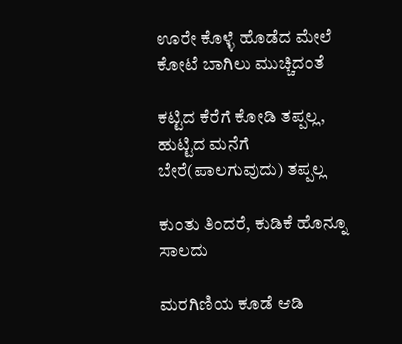ಊರೇ ಕೊಳ್ಳೆ ಹೊಡೆದ ಮೇಲೆ ಕೋಟೆ ಬಾಗಿಲು ಮುಚ್ಚಿದಂತೆ

ಕಟ್ಟಿದ ಕೆರೆಗೆ ಕೋಡಿ ತಪ್ಪಲ್ಲ, ಹುಟ್ಟಿದ ಮನೆಗೆ ಬೇರೆ(ಪಾಲಗುವುದು) ತಪ್ಪಲ್ಲ

ಕುಂತು ತಿಂದರೆ, ಕುಡಿಕೆ ಹೊನ್ನೂ ಸಾಲದು

ಮರಗಿಣಿಯ ಕೂಡೆ ಆಡಿ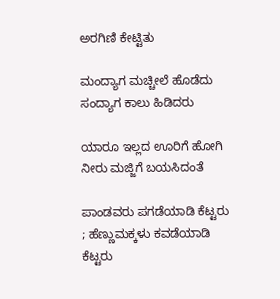ಅರಗಿಣಿ ಕೇಟ್ಟಿತು

ಮಂದ್ಯಾಗ ಮಚ್ಚೀಲೆ ಹೊಡೆದು ಸಂದ್ಯಾಗ ಕಾಲು ಹಿಡಿದರು

ಯಾರೂ ಇಲ್ಲದ ಊರಿಗೆ ಹೋಗಿ ನೀರು ಮಜ್ಜಿಗೆ ಬಯಸಿದಂತೆ

ಪಾಂಡವರು ಪಗಡೆಯಾಡಿ ಕೆಟ್ಟರು ; ಹೆಣ್ಣುಮಕ್ಕಳು ಕವಡೆಯಾಡಿ ಕೆಟ್ಟರು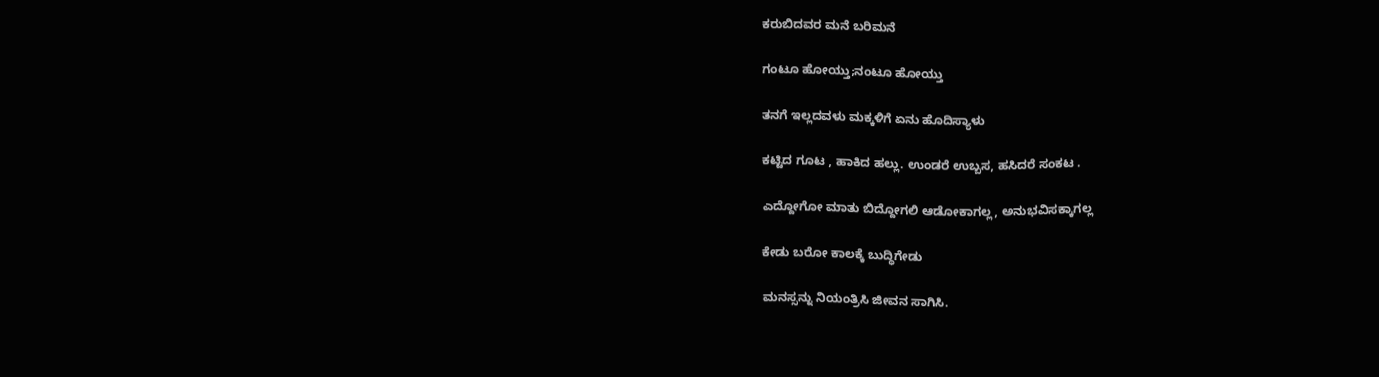ಕರುಬಿದವರ ಮನೆ ಬರಿಮನೆ

ಗಂಟೂ ಹೋಯ್ತು;ನಂಟೂ ಹೋಯ್ತು

ತನಗೆ ಇಲ್ಲದವಳು ಮಕ್ಕಳಿಗೆ ಏನು ಹೊದಿಸ್ಯಾಳು

ಕಟ್ಟಿದ ಗೂಟ , ಹಾಕಿದ ಹಲ್ಲು. ಉಂಡರೆ ಉಬ್ಬಸ, ಹಸಿದರೆ ಸಂಕಟ .

ಎದ್ದೋಗೋ ಮಾತು ಬಿದ್ದೋಗಲಿ ಆಡೋಕಾಗಲ್ಲ, ಅನುಭವಿಸಕ್ಕಾಗಲ್ಲ

ಕೇಡು ಬರೋ ಕಾಲಕ್ಕೆ ಬುದ್ಧಿಗೇಡು

ಮನಸ್ಸನ್ನು ನಿಯಂತ್ರಿಸಿ ಜೀವನ ಸಾಗಿಸಿ.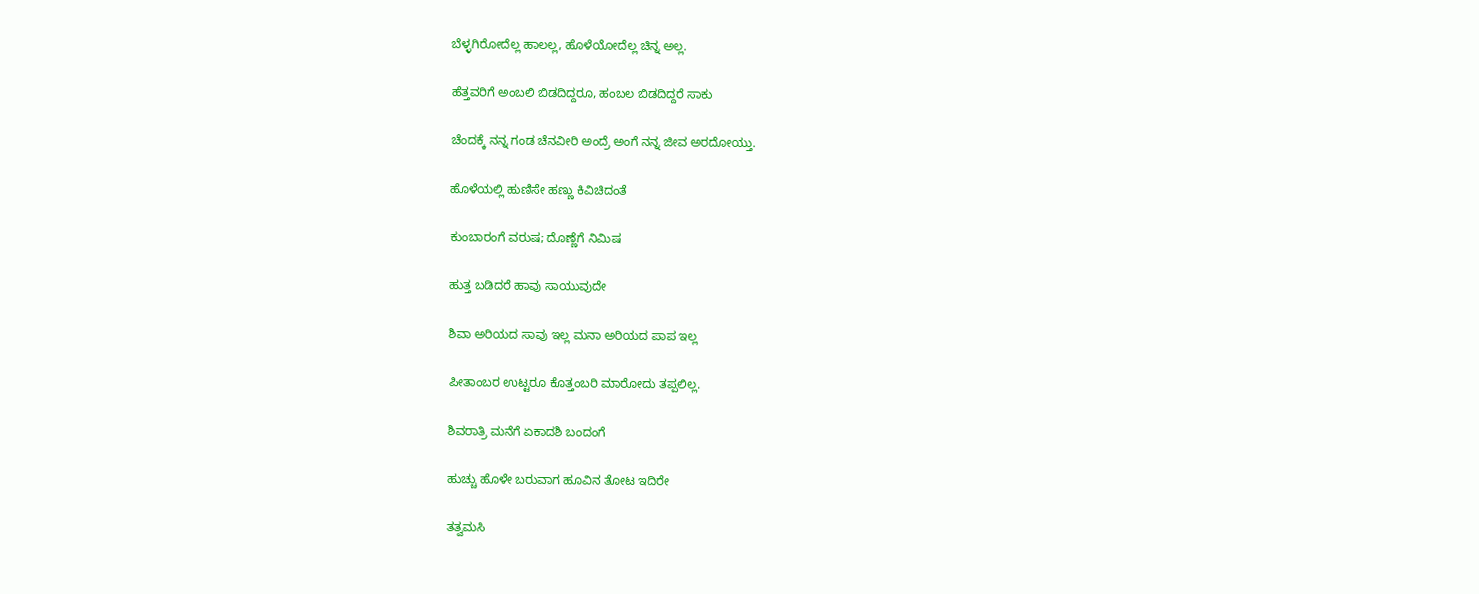ಬೆಳ್ಳಗಿರೋದೆಲ್ಲ ಹಾಲಲ್ಲ, ಹೊಳೆಯೋದೆಲ್ಲ ಚಿನ್ನ ಅಲ್ಲ.

ಹೆತ್ತವರಿಗೆ ಅಂಬಲಿ ಬಿಡದಿದ್ದರೂ, ಹಂಬಲ ಬಿಡದಿದ್ದರೆ ಸಾಕು

ಚೆಂದಕ್ಕೆ ನನ್ನ ಗಂಡ ಚೆನವೀರಿ ಅಂದ್ರೆ ಅಂಗೆ ನನ್ನ ಜೀವ ಅರದೋಯ್ತು.

ಹೊಳೆಯಲ್ಲಿ ಹುಣಿಸೇ ಹಣ್ಣು ಕಿವಿಚಿದಂತೆ

ಕುಂಬಾರಂಗೆ ವರುಷ; ದೊಣ್ಣೆಗೆ ನಿಮಿಷ

ಹುತ್ತ ಬಡಿದರೆ ಹಾವು ಸಾಯುವುದೇ

ಶಿವಾ ಅರಿಯದ ಸಾವು ಇಲ್ಲ ಮನಾ ಅರಿಯದ ಪಾಪ ಇಲ್ಲ

ಪೀತಾಂಬರ ಉಟ್ಟರೂ ಕೊತ್ತಂಬರಿ ಮಾರೋದು ತಪ್ಪಲಿಲ್ಲ.

ಶಿವರಾತ್ರಿ ಮನೆಗೆ ಏಕಾದಶಿ ಬಂದಂಗೆ

ಹುಚ್ಚು ಹೊಳೇ ಬರುವಾಗ ಹೂವಿನ ತೋಟ ಇದಿರೇ

ತತ್ವಮಸಿ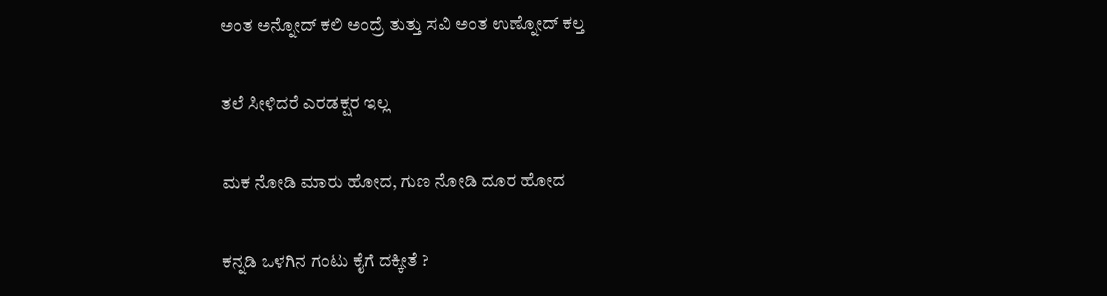ಅಂತ ಅನ್ನೋದ್ ಕಲಿ ಅಂದ್ರೆ ತುತ್ತು ಸವಿ ಅಂತ ಉಣ್ನೋದ್ ಕಲ್ತ

ತಲೆ ಸೀಳಿದರೆ ಎರಡಕ್ಷರ ಇಲ್ಲ

ಮಕ ನೋಡಿ ಮಾರು ಹೋದ, ಗುಣ ನೋಡಿ ದೂರ ಹೋದ

ಕನ್ನಡಿ ಒಳಗಿನ ಗಂಟು ಕೈಗೆ ದಕ್ಕೀತೆ ?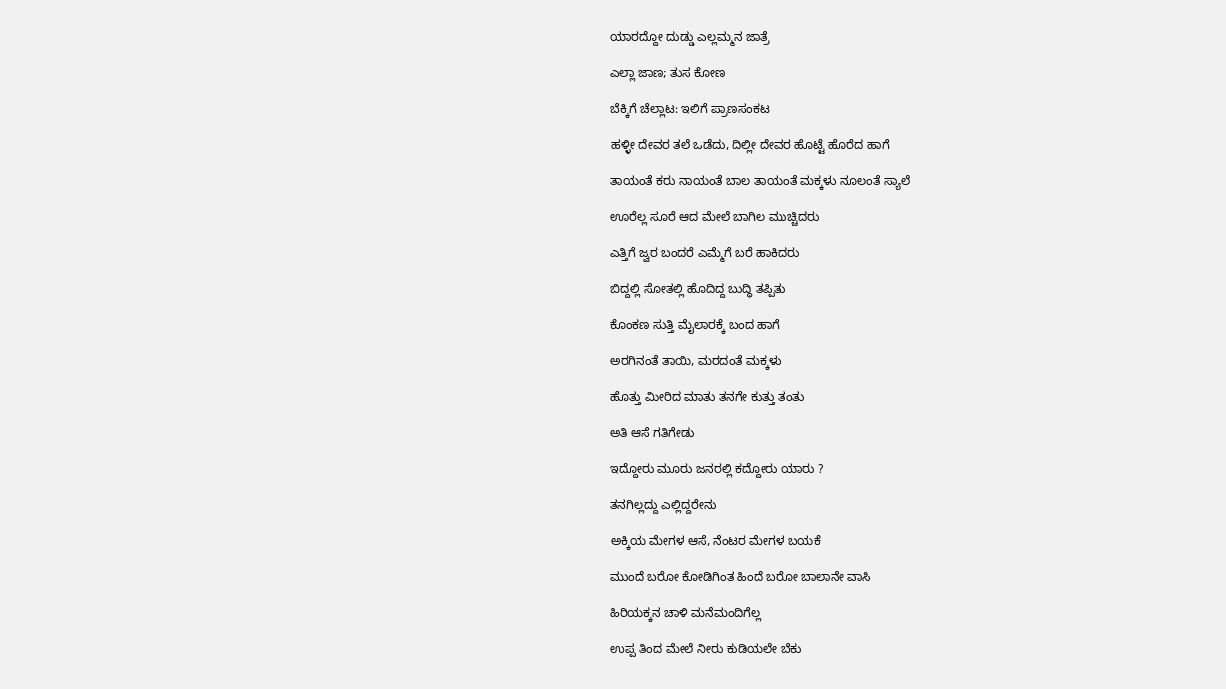ಯಾರದ್ದೋ ದುಡ್ಡು ಎಲ್ಲಮ್ಮನ ಜಾತ್ರೆ

ಎಲ್ಲಾ ಜಾಣ; ತುಸ ಕೋಣ

ಬೆಕ್ಕಿಗೆ ಚೆಲ್ಲಾಟ: ಇಲಿಗೆ ಪ್ರಾಣಸಂಕಟ

ಹಳ್ಳೀ ದೇವರ ತಲೆ ಒಡೆದು, ದಿಲ್ಲೀ ದೇವರ ಹೊಟ್ಟೆ ಹೊರೆದ ಹಾಗೆ

ತಾಯಂತೆ ಕರು ನಾಯಂತೆ ಬಾಲ ತಾಯಂತೆ ಮಕ್ಕಳು ನೂಲಂತೆ ಸ್ಯಾಲೆ

ಊರೆಲ್ಲ ಸೂರೆ ಆದ ಮೇಲೆ ಬಾಗಿಲ ಮುಚ್ಚಿದರು

ಎತ್ತಿಗೆ ಜ್ವರ ಬಂದರೆ ಎಮ್ಮೆಗೆ ಬರೆ ಹಾಕಿದರು

ಬಿದ್ದಲ್ಲಿ ಸೋತಲ್ಲಿ ಹೊದಿದ್ದ ಬುದ್ಧಿ ತಪ್ಪಿತು

ಕೊಂಕಣ ಸುತ್ತಿ ಮೈಲಾರಕ್ಕೆ ಬಂದ ಹಾಗೆ

ಅರಗಿನಂತೆ ತಾಯಿ, ಮರದಂತೆ ಮಕ್ಕಳು

ಹೊತ್ತು ಮೀರಿದ ಮಾತು ತನಗೇ ಕುತ್ತು ತಂತು

ಅತಿ ಆಸೆ ಗತಿಗೇಡು

ಇದ್ದೋರು ಮೂರು ಜನರಲ್ಲಿ ಕದ್ದೋರು ಯಾರು ?

ತನಗಿಲ್ಲದ್ದು ಎಲ್ಲಿದ್ದರೇನು

ಅಕ್ಕಿಯ ಮೇಗಳ ಆಸೆ, ನೆಂಟರ ಮೇಗಳ ಬಯಕೆ

ಮುಂದೆ ಬರೋ ಕೋಡಿಗಿಂತ ಹಿಂದೆ ಬರೋ ಬಾಲಾನೇ ವಾಸಿ

ಹಿರಿಯಕ್ಕನ ಚಾಳಿ ಮನೆಮಂದಿಗೆಲ್ಲ

ಉಪ್ಪ ತಿಂದ ಮೇಲೆ ನೀರು ಕುಡಿಯಲೇ ಬೆಕು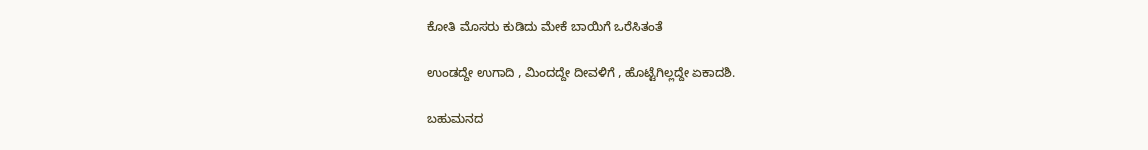ಕೋತಿ ಮೊಸರು ಕುಡಿದು ಮೇಕೆ ಬಾಯಿಗೆ ಒರೆಸಿತಂತೆ

ಉಂಡದ್ದೇ ಉಗಾದಿ , ಮಿಂದದ್ದೇ ದೀವಳಿಗೆ , ಹೊಟ್ಟೆಗಿಲ್ಲದ್ದೇ ಏಕಾದಶಿ.

ಬಹುಮನದ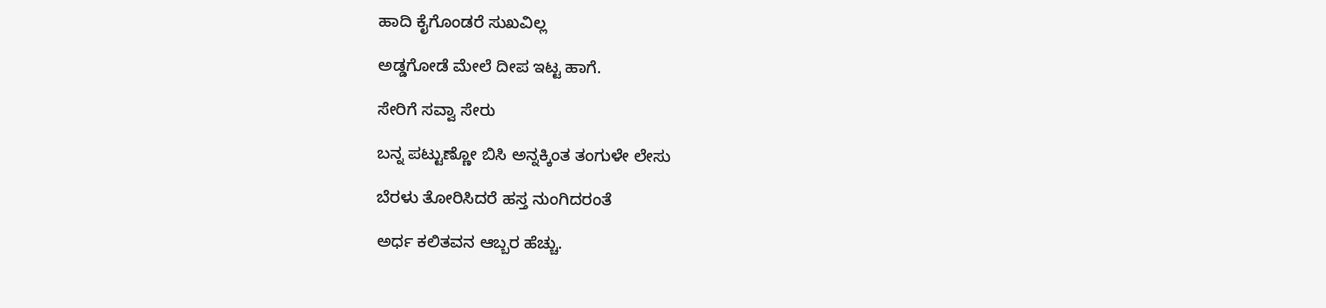ಹಾದಿ ಕೈಗೊಂಡರೆ ಸುಖವಿಲ್ಲ

ಅಡ್ಡಗೋಡೆ ಮೇಲೆ ದೀಪ ಇಟ್ಟ ಹಾಗೆ.

ಸೇರಿಗೆ ಸವ್ವಾ ಸೇರು

ಬನ್ನ ಪಟ್ಟುಣ್ಣೋ ಬಿಸಿ ಅನ್ನಕ್ಕಿಂತ ತಂಗುಳೇ ಲೇಸು

ಬೆರಳು ತೋರಿಸಿದರೆ ಹಸ್ತ ನುಂಗಿದರಂತೆ

ಅರ್ಧ ಕಲಿತವನ ಆಬ್ಬರ ಹೆಚ್ಚು.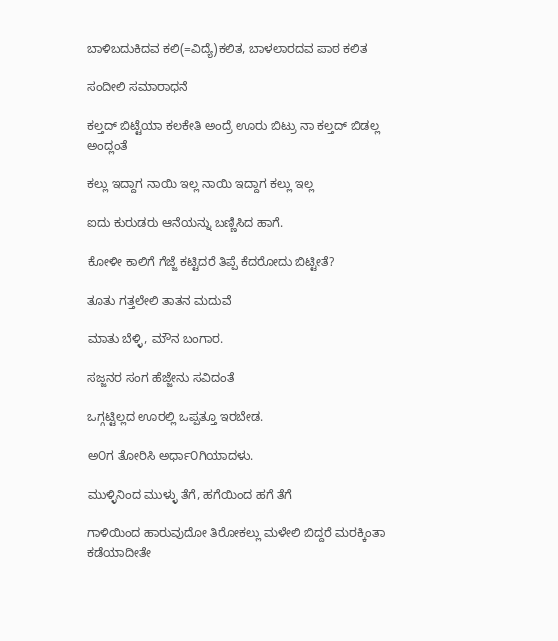ಬಾಳಿಬದುಕಿದವ ಕಲಿ(=ವಿದ್ಯೆ)ಕಲಿತ, ಬಾಳಲಾರದವ ಪಾಠ ಕಲಿತ

ಸಂದೀಲಿ ಸಮಾರಾಧನೆ

ಕಲ್ತದ್ ಬಿಟ್ಟೆಯಾ ಕಲಕೇತಿ ಅಂದ್ರೆ ಊರು ಬಿಟ್ರು ನಾ ಕಲ್ತದ್ ಬಿಡಲ್ಲ ಅಂದ್ಲಂತೆ

ಕಲ್ಲು ಇದ್ದಾಗ ನಾಯಿ ಇಲ್ಲ ನಾಯಿ ಇದ್ದಾಗ ಕಲ್ಲು ಇಲ್ಲ

ಐದು ಕುರುಡರು ಆನೆಯನ್ನು ಬಣ್ಣಿಸಿದ ಹಾಗೆ.

ಕೋಳೀ ಕಾಲಿಗೆ ಗೆಜ್ಜೆ ಕಟ್ಟಿದರೆ ತಿಪ್ಪೆ ಕೆದರೋದು ಬಿಟ್ಟೀತೆ?

ತೂತು ಗತ್ತಲೇಲಿ ತಾತನ ಮದುವೆ

ಮಾತು ಬೆಳ್ಳಿ, ಮೌನ ಬಂಗಾರ.

ಸಜ್ಜನರ ಸಂಗ ಹೆಜ್ಜೇನು ಸವಿದಂತೆ

ಒಗ್ಗಟ್ಟಿಲ್ಲದ ಊರಲ್ಲಿ ಒಪ್ಪತ್ತೂ ಇರಬೇಡ.

ಅ೦ಗ ತೋರಿಸಿ ಅರ್ಧಾ೦ಗಿಯಾದಳು.

ಮುಳ್ಳಿನಿಂದ ಮುಳ್ಳು ತೆಗೆ, ಹಗೆಯಿಂದ ಹಗೆ ತೆಗೆ

ಗಾಳಿಯಿಂದ ಹಾರುವುದೋ ತಿರೋಕಲ್ಲು ಮಳೇಲಿ ಬಿದ್ದರೆ ಮರಕ್ಕಿಂತಾ ಕಡೆಯಾದೀತೇ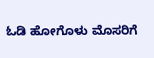ಓಡಿ ಹೋಗೊಳು ಮೊಸರಿಗೆ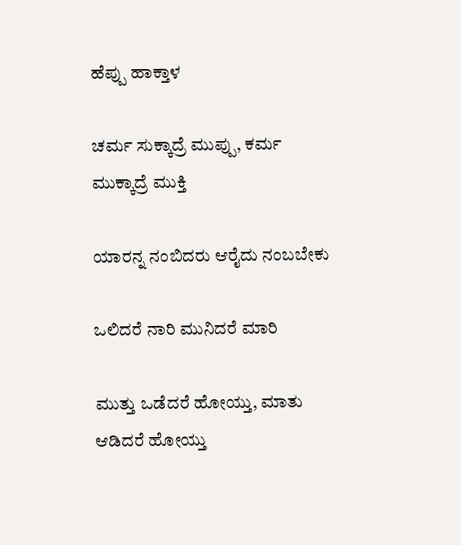ಹೆಪ್ಪು ಹಾಕ್ತಾಳ

ಚರ್ಮ ಸುಕ್ಕಾದ್ರೆ ಮುಪ್ಪು, ಕರ್ಮ ಮುಕ್ಕಾದ್ರೆ ಮುಕ್ತಿ

ಯಾರನ್ನ ನಂಬಿದರು ಆರೈದು ನಂಬಬೇಕು

ಒಲಿದರೆ ನಾರಿ ಮುನಿದರೆ ಮಾರಿ

ಮುತ್ತು ಒಡೆದರೆ ಹೋಯ್ತು, ಮಾತು ಆಡಿದರೆ ಹೋಯ್ತು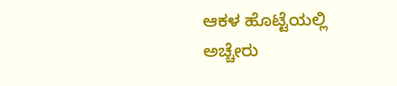ಆಕಳ ಹೊಟ್ಟೆಯಲ್ಲಿ ಅಚ್ಚೇರು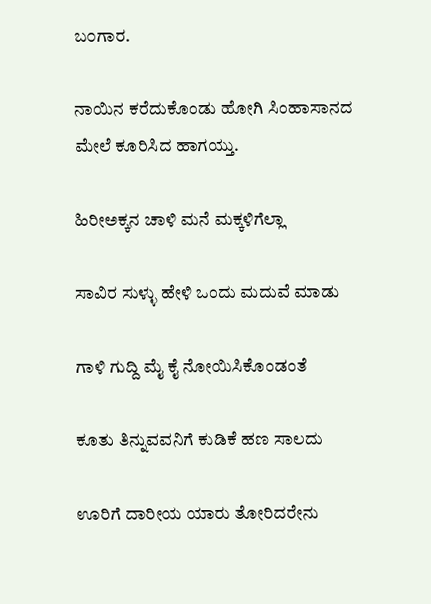ಬ೦ಗಾರ.

ನಾಯಿನ ಕರೆದುಕೊಂಡು ಹೋಗಿ ಸಿಂಹಾಸಾನದ ಮೇಲೆ ಕೂರಿಸಿದ ಹಾಗಯ್ತು.

ಹಿರೀ‌ಅಕ್ಕನ ಚಾಳಿ ಮನೆ ಮಕ್ಕಳಿಗೆಲ್ಲಾ

ಸಾವಿರ ಸುಳ್ಳು ಹೇಳಿ ಒಂದು ಮದುವೆ ಮಾಡು

ಗಾಳಿ ಗುದ್ದಿ ಮೈ ಕೈ ನೋಯಿಸಿಕೊಂಡಂತೆ

ಕೂತು ತಿನ್ನುವವನಿಗೆ ಕುಡಿಕೆ ಹಣ ಸಾಲದು

ಊರಿಗೆ ದಾರೀಯ ಯಾರು ತೋರಿದರೇನು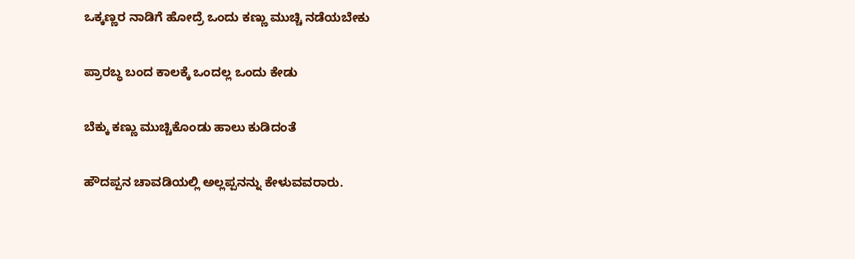ಒಕ್ಕಣ್ಣರ ನಾಡಿಗೆ ಹೋದ್ರೆ ಒಂದು ಕಣ್ಣು ಮುಚ್ಚಿ ನಡೆಯಬೇಕು

ಪ್ರಾರಬ್ಧ ಬಂದ ಕಾಲಕ್ಕೆ ಒಂದಲ್ಲ ಒಂದು ಕೇಡು

ಬೆಕ್ಕು ಕಣ್ಣು ಮುಚ್ಚಿಕೊಂಡು ಹಾಲು ಕುಡಿದಂತೆ

ಹೌದಪ್ಪನ ಚಾವಡಿಯಲ್ಲಿ ಅಲ್ಲಪ್ಪನನ್ನು ಕೇಳುವವರಾರು.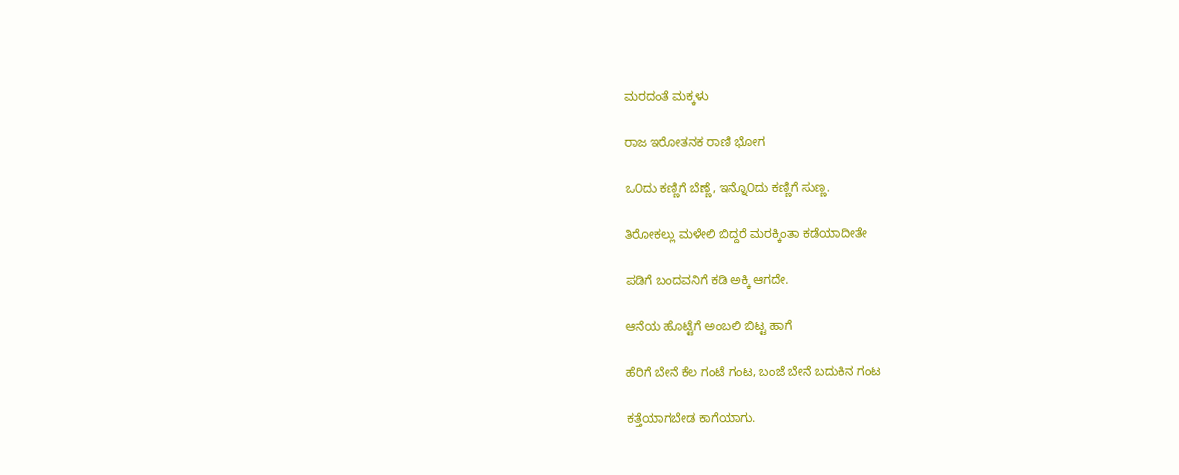ಮರದಂತೆ ಮಕ್ಕಳು

ರಾಜ ಇರೋತನಕ ರಾಣಿ ಭೋಗ

ಒ೦ದು ಕಣ್ಣಿಗೆ ಬೆಣ್ಣೆ, ಇನ್ನೊ೦ದು ಕಣ್ಣಿಗೆ ಸುಣ್ಣ.

ತಿರೋಕಲ್ಲು ಮಳೇಲಿ ಬಿದ್ದರೆ ಮರಕ್ಕಿಂತಾ ಕಡೆಯಾದೀತೇ

ಪಡಿಗೆ ಬಂದವನಿಗೆ ಕಡಿ ಅಕ್ಕಿ ಆಗದೇ.

ಆನೆಯ ಹೊಟ್ಟೆಗೆ ಅಂಬಲಿ ಬಿಟ್ಟ ಹಾಗೆ

ಹೆರಿಗೆ ಬೇನೆ ಕೆಲ ಗಂಟೆ ಗಂಟ, ಬಂಜೆ ಬೇನೆ ಬದುಕಿನ ಗಂಟ

ಕತ್ತೆಯಾಗಬೇಡ ಕಾಗೆಯಾಗು.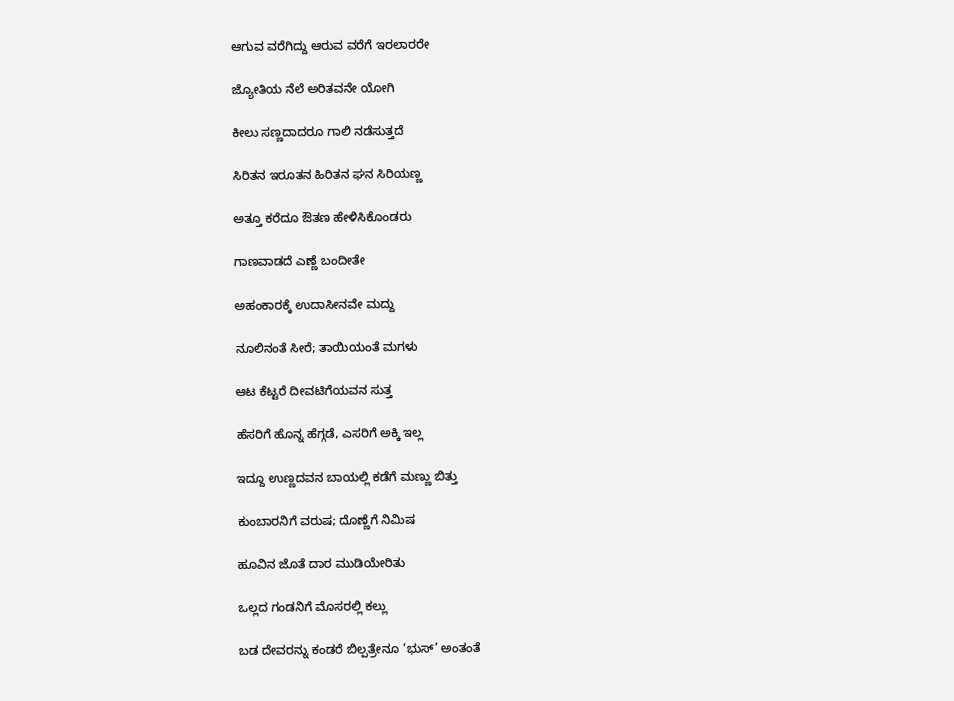ಆಗುವ ವರೆಗಿದ್ದು ಆರುವ ವರೆಗೆ ಇರಲಾರರೇ

ಜ್ಯೋತಿಯ ನೆಲೆ ಅರಿತವನೇ ಯೋಗಿ

ಕೀಲು ಸಣ್ಣದಾದರೂ ಗಾಲಿ ನಡೆಸುತ್ತದೆ

ಸಿರಿತನ ಇರೂತನ ಹಿರಿತನ ಘನ ಸಿರಿಯಣ್ಣ

ಅತ್ತೂ ಕರೆದೂ ಔತಣ ಹೇಳಿಸಿಕೊಂಡರು

ಗಾಣವಾಡದೆ ಎಣ್ಣೆ ಬಂದೀತೇ

ಅಹಂಕಾರಕ್ಕೆ ಉದಾಸೀನವೇ ಮದ್ದು

ನೂಲಿನಂತೆ ಸೀರೆ; ತಾಯಿಯಂತೆ ಮಗಳು

ಆಟ ಕೆಟ್ಟರೆ ದೀವಟಿಗೆಯವನ ಸುತ್ತ

ಹೆಸರಿಗೆ ಹೊನ್ನ ಹೆಗ್ಗಡೆ, ಎಸರಿಗೆ ಅಕ್ಕಿ ಇಲ್ಲ

ಇದ್ದೂ ಉಣ್ಣದವನ ಬಾಯಲ್ಲಿ ಕಡೆಗೆ ಮಣ್ಣು ಬಿತ್ತು

ಕುಂಬಾರನಿಗೆ ವರುಷ; ದೊಣ್ಣೆಗೆ ನಿಮಿಷ

ಹೂವಿನ ಜೊತೆ ದಾರ ಮುಡಿಯೇರಿತು

ಒಲ್ಲದ ಗಂಡನಿಗೆ ಮೊಸರಲ್ಲಿ ಕಲ್ಲು

ಬಡ ದೇವರನ್ನು ಕಂಡರೆ ಬಿಲ್ಪತ್ರೇನೂ ‘ಭುಸ್’ ಅಂತಂತೆ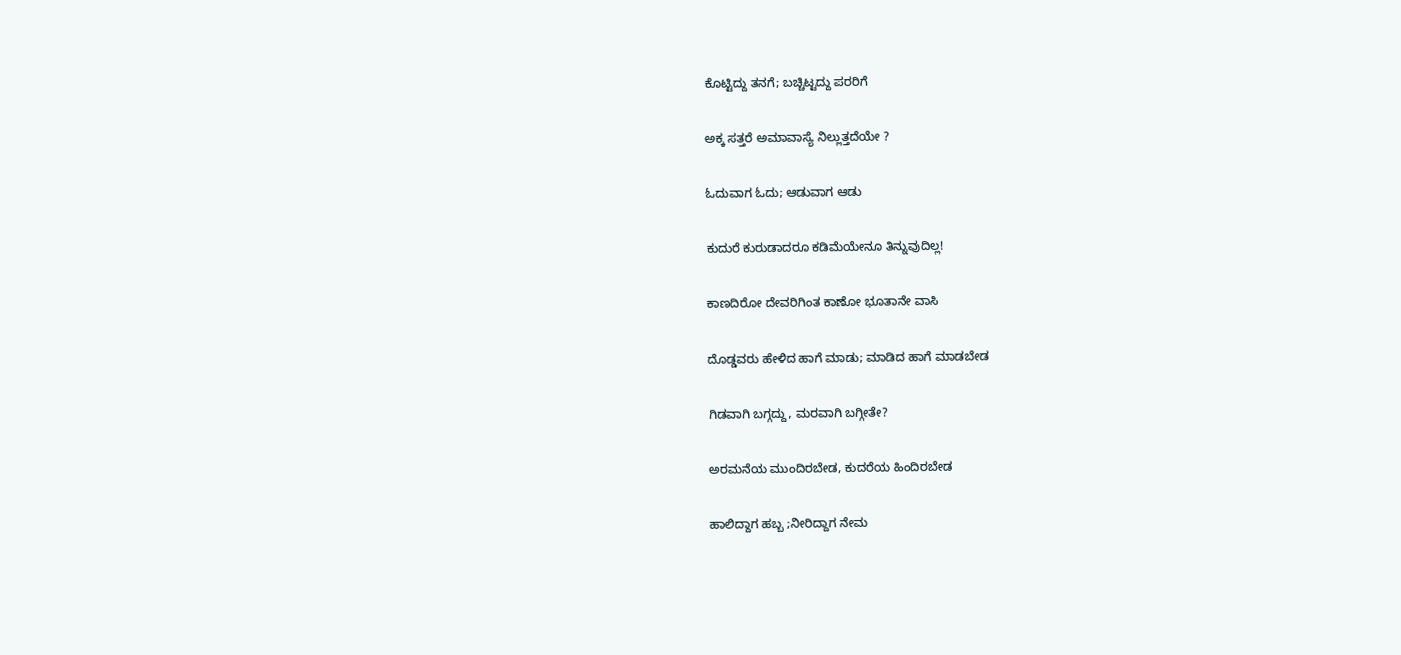ಕೊಟ್ಟಿದ್ದು ತನಗೆ; ಬಚ್ಚಿಟ್ಟದ್ದು ಪರರಿಗೆ

ಅಕ್ಕ ಸತ್ತರೆ ಅಮಾವಾಸ್ಯೆ ನಿಲ್ಲುತ್ತದೆಯೇ ?

ಓದುವಾಗ ಓದು; ಆಡುವಾಗ ಆಡು

ಕುದುರೆ ಕುರುಡಾದರೂ ಕಡಿಮೆಯೇನೂ ತಿನ್ನುವುದಿಲ್ಲ!

ಕಾಣದಿರೋ ದೇವರಿಗಿಂತ ಕಾಣೋ ಭೂತಾನೇ ವಾಸಿ

ದೊಡ್ಡವರು ಹೇಳಿದ ಹಾಗೆ ಮಾಡು; ಮಾಡಿದ ಹಾಗೆ ಮಾಡಬೇಡ

ಗಿಡವಾಗಿ ಬಗ್ಗದ್ದು, ಮರವಾಗಿ ಬಗ್ಗೀತೇ?

ಅರಮನೆಯ ಮುಂದಿರಬೇಡ, ಕುದರೆಯ ಹಿಂದಿರಬೇಡ

ಹಾಲಿದ್ದಾಗ ಹಬ್ಬ ;ನೀರಿದ್ದಾಗ ನೇಮ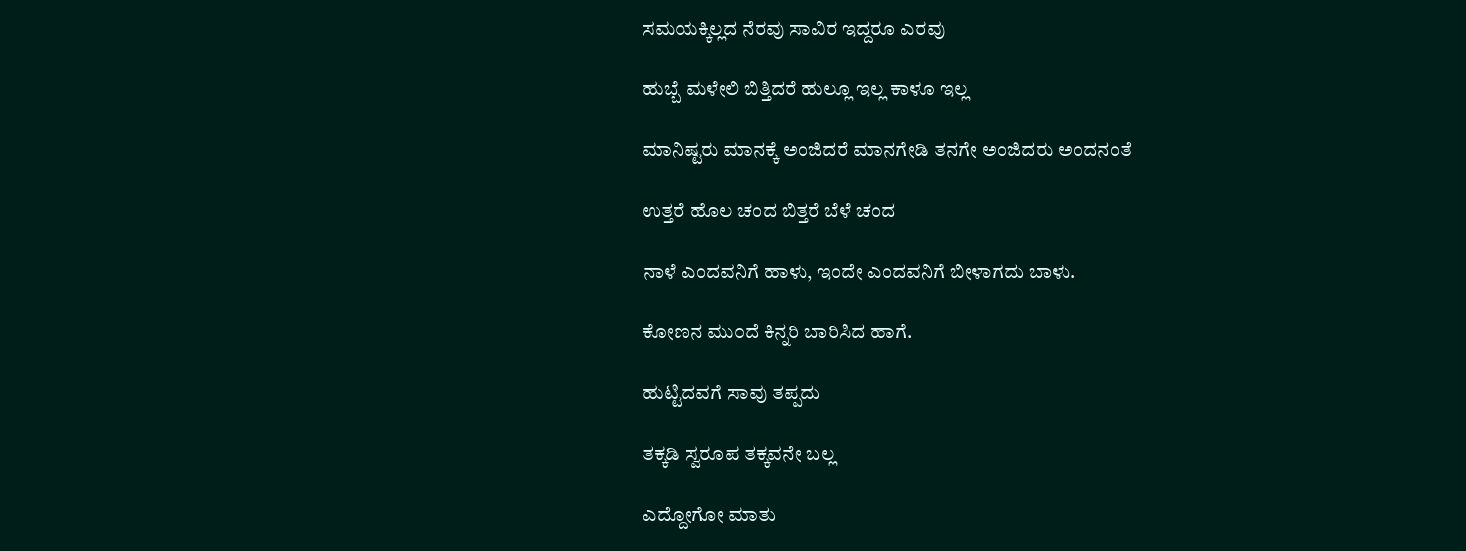ಸಮಯಕ್ಕಿಲ್ಲದ ನೆರವು ಸಾವಿರ ಇದ್ದರೂ ಎರವು

ಹುಬ್ಬೆ ಮಳೇಲಿ ಬಿತ್ತಿದರೆ ಹುಲ್ಲೂ ಇಲ್ಲ ಕಾಳೂ ಇಲ್ಲ

ಮಾನಿಷ್ಟರು ಮಾನಕ್ಕೆ ಅಂಜಿದರೆ ಮಾನಗೇಡಿ ತನಗೇ ಅಂಜಿದರು ಅಂದನಂತೆ

ಉತ್ತರೆ ಹೊಲ ಚಂದ ಬಿತ್ತರೆ ಬೆಳೆ ಚಂದ

ನಾಳೆ ಎಂದವನಿಗೆ ಹಾಳು, ಇಂದೇ ಎಂದವನಿಗೆ ಬೀಳಾಗದು ಬಾಳು.

ಕೋಣನ ಮು೦ದೆ ಕಿನ್ನರಿ ಬಾರಿಸಿದ ಹಾಗೆ.

ಹುಟ್ಟಿದವಗೆ ಸಾವು ತಪ್ಪದು

ತಕ್ಕಡಿ ಸ್ವರೂಪ ತಕ್ಕವನೇ ಬಲ್ಲ

ಎದ್ದೋಗೋ ಮಾತು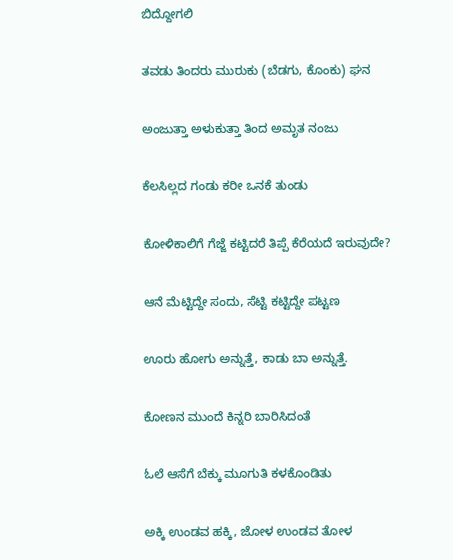ಬಿದ್ದೋಗಲಿ

ತವಡು ತಿಂದರು ಮುರುಕು (ಬೆಡಗು, ಕೊಂಕು) ಘನ

ಅಂಜುತ್ತಾ ಅಳುಕುತ್ತಾ ತಿಂದ ಅಮೃತ ನಂಜು

ಕೆಲಸಿಲ್ಲದ ಗಂಡು ಕರೀ ಒನಕೆ ತುಂಡು

ಕೋಳಿಕಾಲಿಗೆ ಗೆಜ್ಜೆ ಕಟ್ಟಿದರೆ ತಿಪ್ಪೆ ಕೆರೆಯದೆ ಇರುವುದೇ?

ಆನೆ ಮೆಟ್ಟಿದ್ದೇ ಸಂದು, ಸೆಟ್ಟಿ ಕಟ್ಟಿದ್ದೇ ಪಟ್ಟಣ

ಊರು ಹೋಗು ಅನ್ನುತ್ತೆ, ಕಾಡು ಬಾ ಅನ್ನುತ್ತೆ.

ಕೋಣನ ಮುಂದೆ ಕಿನ್ನರಿ ಬಾರಿಸಿದಂತೆ

ಓಲೆ ಆಸೆಗೆ ಬೆಕ್ಕು ಮೂಗುತಿ ಕಳಕೊಂಡಿತು

ಅಕ್ಕಿ ಉಂಡವ ಹಕ್ಕಿ, ಜೋಳ ಉಂಡವ ತೋಳ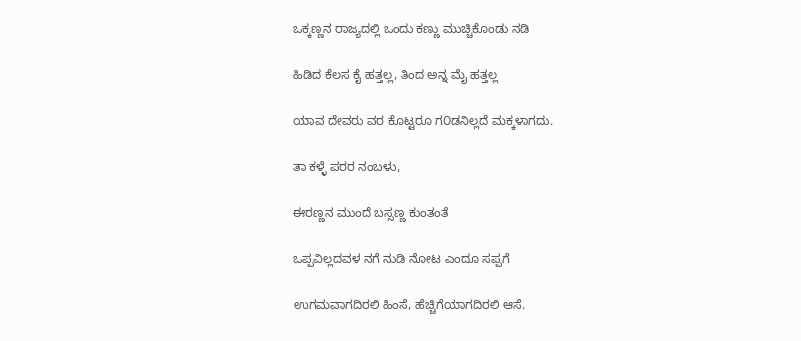ಒಕ್ಕಣ್ಣನ ರಾಜ್ಯದಲ್ಲಿ ಒಂದು ಕಣ್ಣು ಮುಚ್ಚಿಕೊಂಡು ನಡಿ

ಹಿಡಿದ ಕೆಲಸ ಕೈ ಹತ್ತಲ್ಲ, ತಿಂದ ಅನ್ನ ಮೈ ಹತ್ತಲ್ಲ

ಯಾವ ದೇವರು ವರ ಕೊಟ್ಟರೂ ಗ೦ಡನಿಲ್ಲದೆ ಮಕ್ಕಳಾಗದು.

ತಾ ಕಳ್ಳೆ ಪರರ ನಂಬಳು,

ಈರಣ್ಣನ ಮುಂದೆ ಬಸ್ಸಣ್ಣ ಕುಂತಂತೆ

ಒಪ್ಪವಿಲ್ಲದವಳ ನಗೆ ನುಡಿ ನೋಟ ಎಂದೂ ಸಪ್ಪಗೆ

ಉಗಮವಾಗದಿರಲಿ ಹಿಂಸೆ, ಹೆಚ್ಚಿಗೆಯಾಗದಿರಲಿ ಆಸೆ.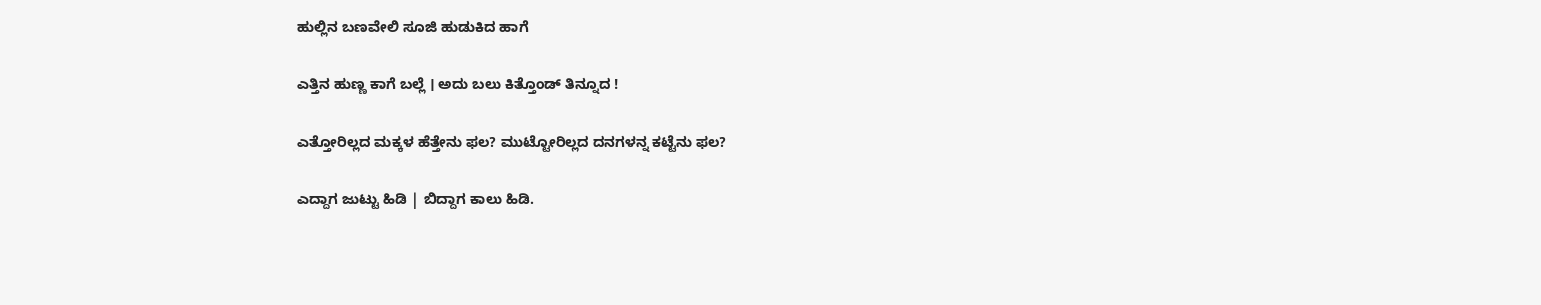ಹುಲ್ಲಿನ ಬಣವೇಲಿ ಸೂಜಿ ಹುಡುಕಿದ ಹಾಗೆ

ಎತ್ತಿನ ಹುಣ್ಣ ಕಾಗೆ ಬಲ್ಲೆ । ಅದು ಬಲು ಕಿತ್ತೊಂಡ್ ತಿನ್ನೂದ !

ಎತ್ತೋರಿಲ್ಲದ ಮಕ್ಕಳ ಹೆತ್ತೇನು ಫಲ? ಮುಟ್ಟೋರಿಲ್ಲದ ದನಗಳನ್ನ ಕಟ್ಟೆನು ಫಲ?

ಎದ್ದಾಗ ಜುಟ್ಟು ಹಿಡಿ | ಬಿದ್ದಾಗ ಕಾಲು ಹಿಡಿ.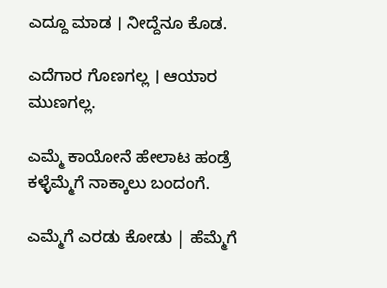ಎದ್ದೂ ಮಾಡ । ನೀದ್ದೆನೂ ಕೊಡ.

ಎದೆಗಾರ ಗೊಣಗಲ್ಲ । ಆಯಾರ ಮುಣಗಲ್ಲ.

ಎಮ್ಮೆ ಕಾಯೋನೆ ಹೇಲಾಟ ಹಂಡ್ರೆ ಕಳ್ಳೆಮ್ಮೆಗೆ ನಾಕ್ಕಾಲು ಬಂದಂಗೆ.

ಎಮ್ಮೆಗೆ ಎರಡು ಕೋಡು | ಹೆಮ್ಮೆಗೆ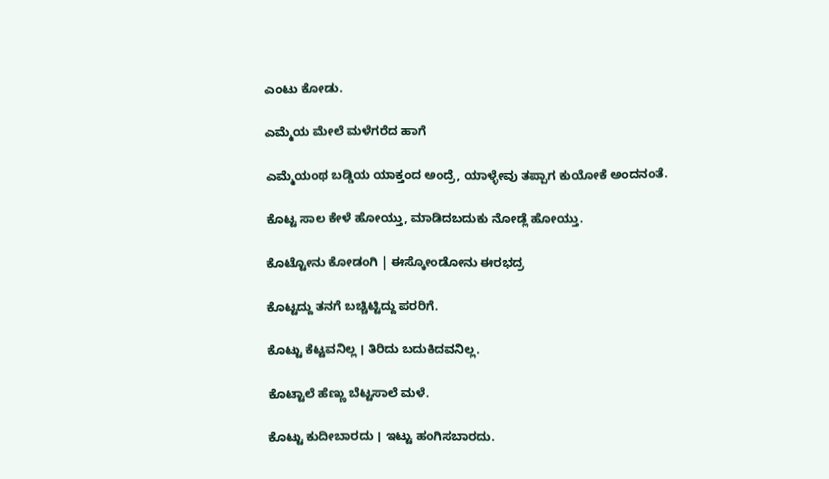ಎಂಟು ಕೋಡು.

ಎಮ್ಮೆಯ ಮೇಲೆ ಮಳೆಗರೆದ ಹಾಗೆ

ಎಮ್ಮೆಯಂಥ ಬಡ್ಡಿಯ ಯಾಕ್ತಂದ ಅಂದ್ರೆ, ಯಾಳ್ಳೇವು ತಪ್ಪಾಗ ಕುಯೋಕೆ ಅಂದನಂತೆ.

ಕೊಟ್ಟ ಸಾಲ ಕೇಳೆ ಹೋಯ್ತು, ಮಾಡಿದಬದುಕು ನೋಡ್ಲೆ ಹೋಯ್ತು.

ಕೊಟ್ಟೋನು ಕೋಡಂಗಿ | ಈಸ್ಕೋಂಡೋನು ಈರಭದ್ರ

ಕೊಟ್ಟದ್ದು ತನಗೆ ಬಚ್ಚಿಟ್ಟಿದ್ದು ಪರರಿಗೆ.

ಕೊಟ್ಟು ಕೆಟ್ಟವನಿಲ್ಲ । ತಿರಿದು ಬದುಕಿದವನಿಲ್ಲ.

ಕೊಟ್ಟಾಲೆ ಹೆಣ್ಣು ಬೆಟ್ಟಸಾಲೆ ಮಳೆ.

ಕೊಟ್ಟು ಕುದೀಬಾರದು । ಇಟ್ಟು ಹಂಗಿಸಬಾರದು.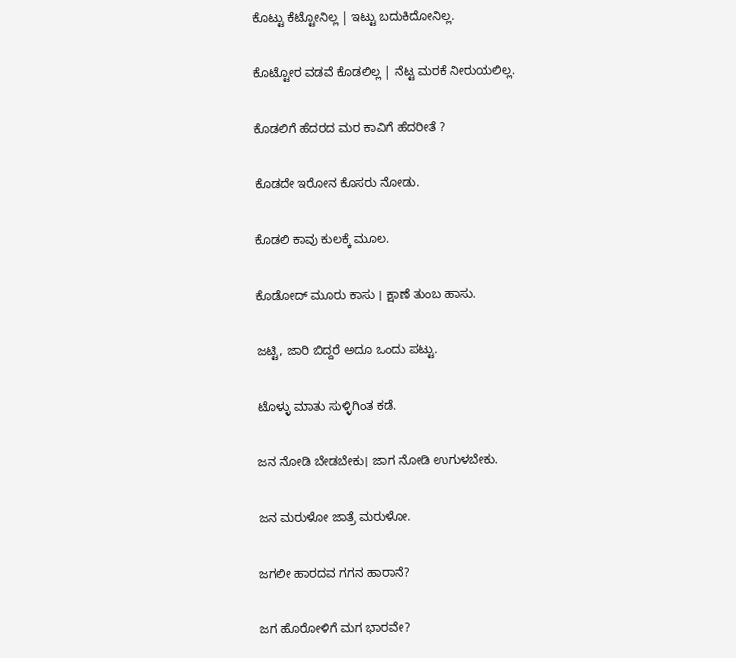ಕೊಟ್ಟು ಕೆಟ್ಟೋನಿಲ್ಲ | ಇಟ್ಟು ಬದುಕಿದೋನಿಲ್ಲ.

ಕೊಟ್ಟೋರ ವಡವೆ ಕೊಡಲಿಲ್ಲ | ನೆಟ್ಟ ಮರಕೆ ನೀರುಯಲಿಲ್ಲ.

ಕೊಡಲಿಗೆ ಹೆದರದ ಮರ ಕಾವಿಗೆ ಹೆದರೀತೆ ?

ಕೊಡದೇ ಇರೋನ ಕೊಸರು ನೋಡು.

ಕೊಡಲಿ ಕಾವು ಕುಲಕ್ಕೆ ಮೂಲ.

ಕೊಡೋದ್ ಮೂರು ಕಾಸು । ಕ್ಷಾಣೆ ತುಂಬ ಹಾಸು.

ಜಟ್ಟಿ, ಜಾರಿ ಬಿದ್ದರೆ ಅದೂ ಒಂದು ಪಟ್ಟು.

ಟೊಳ್ಳು ಮಾತು ಸುಳ್ಳಿಗಿಂತ ಕಡೆ.

ಜನ ನೋಡಿ ಬೇಡಬೇಕು। ಜಾಗ ನೋಡಿ ಉಗುಳಬೇಕು.

ಜನ ಮರುಳೋ ಜಾತ್ರೆ ಮರುಳೋ.

ಜಗಲೀ ಹಾರದವ ಗಗನ ಹಾರಾನೆ?

ಜಗ ಹೊರೋಳಿಗೆ ಮಗ ಭಾರವೇ?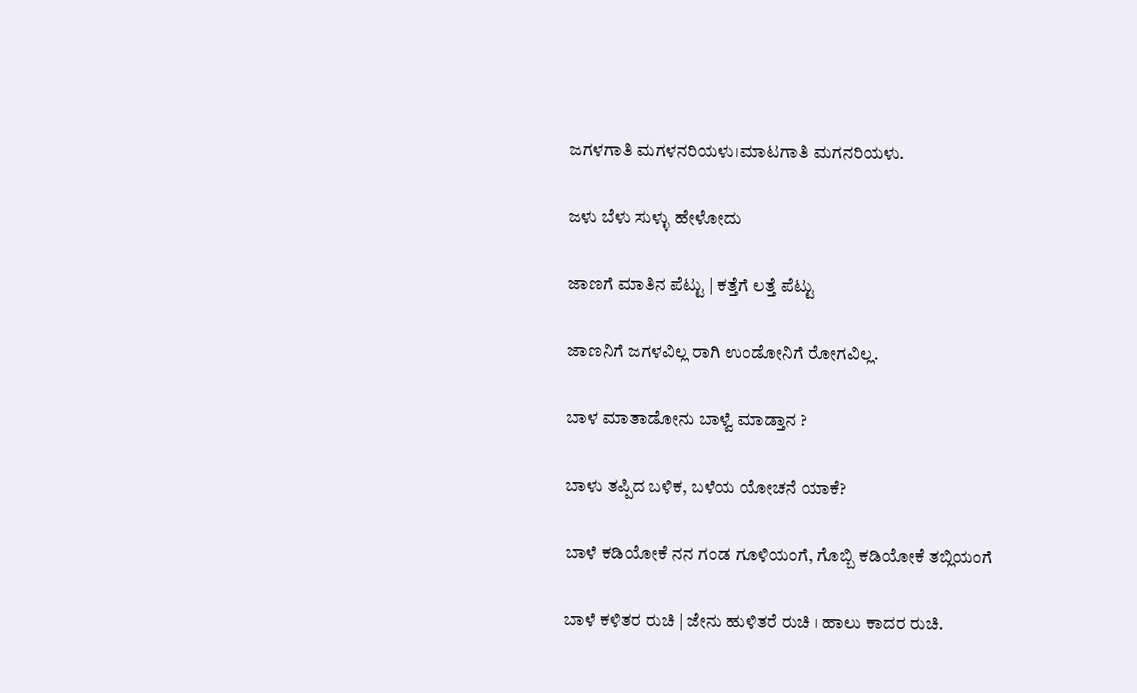ಜಗಳಗಾತಿ ಮಗಳನರಿಯಳು।ಮಾಟಗಾತಿ ಮಗನರಿಯಳು.

ಜಳು ಬೆಳು ಸುಳ್ಳು ಹೇಳೋದು

ಜಾಣಗೆ ಮಾತಿನ ಪೆಟ್ಟು | ಕತ್ತೆಗೆ ಲತ್ತೆ ಪೆಟ್ಟು

ಜಾಣನಿಗೆ ಜಗಳವಿಲ್ಲ ರಾಗಿ ಉಂಡೋನಿಗೆ ರೋಗವಿಲ್ಲ.

ಬಾಳ ಮಾತಾಡೋನು ಬಾಳ್ವೆ ಮಾಡ್ತಾನ ?

ಬಾಳು ತಪ್ಪಿದ ಬಳಿಕ, ಬಳೆಯ ಯೋಚನೆ ಯಾಕೆ?

ಬಾಳೆ ಕಡಿಯೋಕೆ ನನ ಗಂಡ ಗೂಳಿಯಂಗೆ, ಗೊಬ್ಬಿ ಕಡಿಯೋಕೆ ತಬ್ಲಿಯಂಗೆ

ಬಾಳೆ ಕಳಿತರ ರುಚಿ | ಜೇನು ಹುಳಿತರೆ ರುಚಿ । ಹಾಲು ಕಾದರ ರುಚಿ.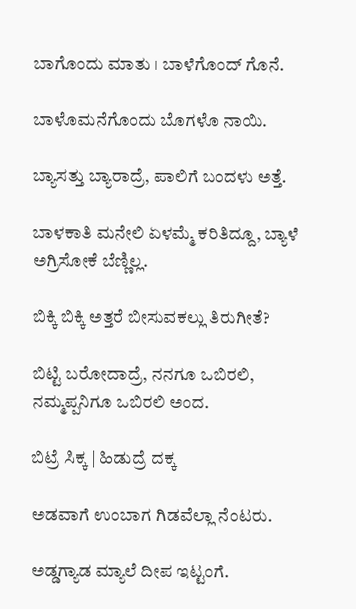ಬಾ‌ಗೊಂದು ಮಾತು । ಬಾಳೆಗೊಂದ್ ಗೊನೆ.

ಬಾಳೊಮನೆಗೊಂದು ಬೊಗಳೊ ನಾಯಿ.

ಬ್ಯಾಸತ್ತು ಬ್ಯಾರಾದ್ರೆ, ಪಾಲಿಗೆ ಬಂದಳು ಅತ್ತೆ.

ಬಾಳಕಾತಿ ಮನೇಲಿ ಏಳಮ್ಮೆ ಕರಿತಿದ್ದೂ, ಬ್ಯಾಳೆ ಅಗ್ರಿಸೋಕೆ ಬೆಣ್ಣಿಲ್ಲ.

ಬಿಕ್ಕಿ ಬಿಕ್ಕಿ ಅತ್ತರೆ ಬೀಸುವಕಲ್ಲು ತಿರುಗೀತೆ?

ಬಿಟ್ಟಿ ಬರೋದಾದ್ರೆ, ನನಗೂ ಒಬಿರಲಿ, ನಮ್ಮಪ್ಪನಿಗೂ ಒಬಿರಲಿ ಅಂದ.

ಬಿಟ್ರೆ ಸಿಕ್ಕ | ಹಿಡುದ್ರೆ ದಕ್ಕ

ಅಡವಾಗೆ ಉಂಬಾಗ ಗಿಡವೆಲ್ಲಾ ನೆಂಟರು.

ಅಡ್ಡಗ್ಯಾಡ ಮ್ಯಾಲೆ ದೀಪ ಇಟ್ಟಂಗೆ.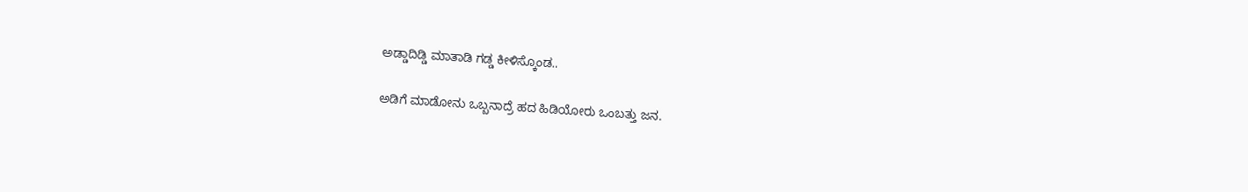ಅಡ್ಡಾದಿಡ್ಡಿ ಮಾತಾಡಿ ಗಡ್ಡ ಕೀಳಿಸ್ಕೊಂಡ..

ಅಡಿಗೆ ಮಾಡೋನು ಒಬ್ಬನಾದ್ರೆ ಹದ ಹಿಡಿಯೋರು ಒಂಬತ್ತು ಜನ.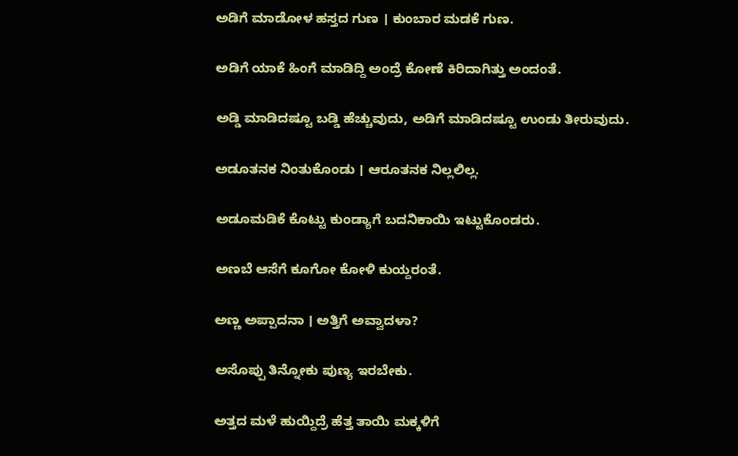ಅಡಿಗೆ ಮಾಡೋಳ ಹಸ್ತದ ಗುಣ । ಕುಂಬಾರ ಮಡಕೆ ಗುಣ.

ಅಡಿಗೆ ಯಾಕೆ ಹಿಂಗೆ ಮಾಡಿದ್ದಿ ಅಂದ್ರೆ ಕೋಣೆ ಕಿರಿದಾಗಿತ್ತು ಅಂದಂತೆ.

ಅಡ್ಡಿ ಮಾಡಿದಷ್ಟೂ ಬಡ್ಡಿ ಹೆಚ್ಚುವುದು, ಅಡಿಗೆ ಮಾಡಿದಷ್ಟೂ ಉಂಡು ತೀರುವುದು.

ಅಡೂತನಕ ನಿಂತುಕೊಂಡು । ಆರೂತನಕ ನಿಲ್ಲಲಿಲ್ಲ.

ಅಡೂಮಡಿಕೆ ಕೊಟ್ಟು ಕುಂಡ್ಯಾಗೆ ಬದನಿಕಾಯಿ ಇಟ್ಟುಕೊಂಡರು.

ಅಣಬೆ ಆಸೆಗೆ ಕೂಗೋ ಕೋಳಿ ಕುಯ್ದರಂತೆ.

ಅಣ್ಣ ಅಪ್ಪಾದನಾ । ಅತ್ತಿಗೆ ಅವ್ವಾದಳಾ?

ಅಸೊಪ್ಪು ತಿನ್ನೋಕು ಪುಣ್ಯ ಇರಬೇಕು.

ಅತ್ತದ ಮಳೆ ಹುಯ್ದಿದ್ರೆ ಹೆತ್ತ ತಾಯಿ ಮಕ್ಕಳಿಗೆ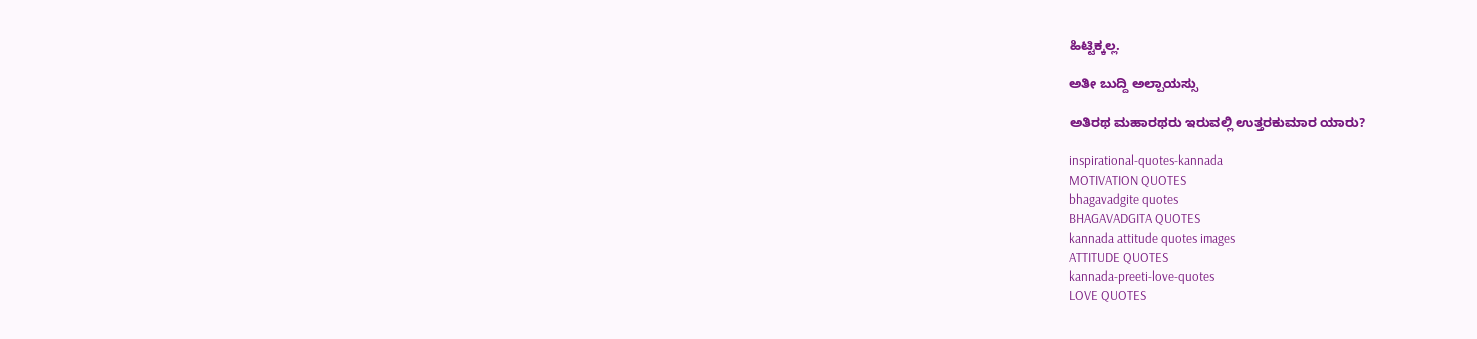ಹಿಟ್ಟಿಕ್ಕಲ್ಲ.

ಅತೀ ಬುದ್ದಿ ಅಲ್ಪಾಯಸ್ಸು

ಅತಿರಥ ಮಹಾರಥರು ಇರುವಲ್ಲಿ ಉತ್ತರಕುಮಾರ ಯಾರು?

inspirational-quotes-kannada
MOTIVATION QUOTES
bhagavadgite quotes
BHAGAVADGITA QUOTES
kannada attitude quotes images
ATTITUDE QUOTES
kannada-preeti-love-quotes
LOVE QUOTES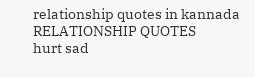relationship quotes in kannada
RELATIONSHIP QUOTES
hurt sad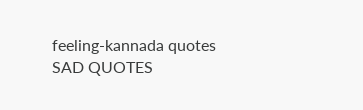feeling-kannada quotes
SAD QUOTES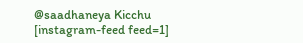@saadhaneya Kicchu
[instagram-feed feed=1]